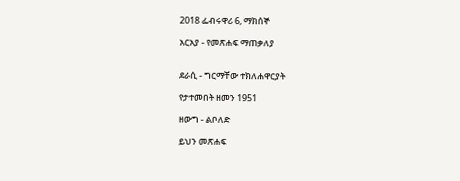2018 ፌብሩዋሪ 6, ማክሰኞ

አርአያ - የመጽሐፍ ማጠቃለያ


ደራሲ - ግርማቸው ተክለሐዋርያት

የታተመበት ዘመን 1951

ዘውግ - ልቦለድ

ይህን መጽሐፍ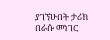ያገኘሁበት ታሪክ በራሱ መነገር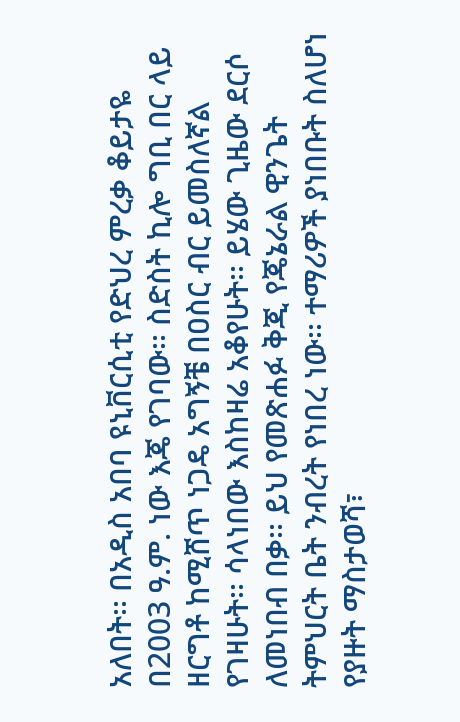አለበት፡፡ በአዲስ አበባ ዩኒቨርሲቲ የድህረ ምረቃ ቆይታዬ በ2003 ዓ.ም. ነው እጄ የገባው፡፡ ስድስት ኪሎ ግቢ በር ላይ ዘርግቶ ከሚሸጥ ነጋዴ አግኝቼ በዐስር ብር ይመስለኛል የገዛሁት፡፡ ሳላነበው እስከዛሬ አቆየሁት፡፡ ይሄው ጊዜው ደርሶ ለመነበብ በቃ፡፡ ይህ የመጽሐፉ ቅጂ የጄኔራል ዊንጌት ትምህርት ቤት ንብረት የነበረ ነው፡፡ ተማሪዎች ያነበቡት ስለሆነ የያዙት ማስታወሻ፣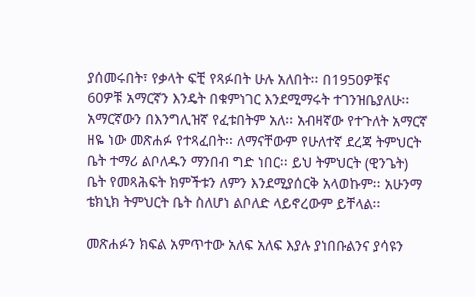ያሰመሩበት፣ የቃላት ፍቺ የጻፉበት ሁሉ አለበት፡፡ በ1950ዎቹና 60ዎቹ አማርኛን እንዴት በቁምነገር እንደሚማሩት ተገንዝቤያለሁ፡፡ አማርኛውን በእንግሊዝኛ የፈቱበትም አለ፡፡ አብዛኛው የተጉለት አማርኛ ዘዬ ነው መጽሐፉ የተጻፈበት፡፡ ለማናቸውም የሁለተኛ ደረጃ ትምህርት ቤት ተማሪ ልቦለዱን ማንበብ ግድ ነበር፡፡ ይህ ትምህርት (ዊንጌት) ቤት የመጻሕፍት ክምችቱን ለምን እንደሚያሰርቅ አላወኩም፡፡ አሁንማ ቴክኒክ ትምህርት ቤት ስለሆነ ልቦለድ ላይኖረውም ይቸላል፡፡

መጽሐፉን ክፍል አምጥተው አለፍ አለፍ እያሉ ያነበቡልንና ያሳዩን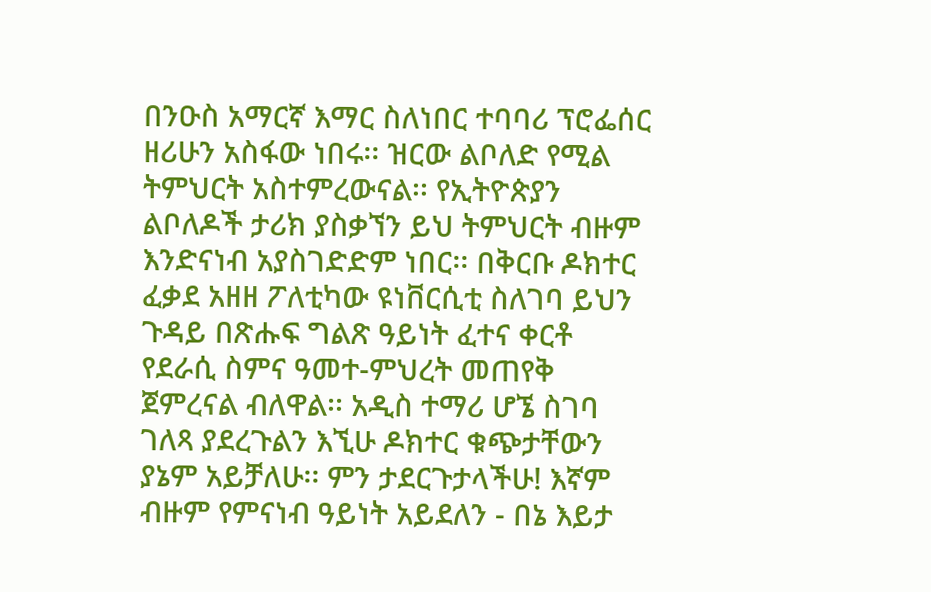በንዑስ አማርኛ እማር ስለነበር ተባባሪ ፕሮፌሰር ዘሪሁን አስፋው ነበሩ፡፡ ዝርው ልቦለድ የሚል ትምህርት አስተምረውናል፡፡ የኢትዮጵያን ልቦለዶች ታሪክ ያስቃኘን ይህ ትምህርት ብዙም እንድናነብ አያስገድድም ነበር፡፡ በቅርቡ ዶክተር ፈቃደ አዘዘ ፖለቲካው ዩነቨርሲቲ ስለገባ ይህን ጉዳይ በጽሑፍ ግልጽ ዓይነት ፈተና ቀርቶ የደራሲ ስምና ዓመተ-ምህረት መጠየቅ ጀምረናል ብለዋል፡፡ አዲስ ተማሪ ሆኜ ስገባ ገለጻ ያደረጉልን እኚሁ ዶክተር ቁጭታቸውን ያኔም አይቻለሁ፡፡ ምን ታደርጉታላችሁ! እኛም ብዙም የምናነብ ዓይነት አይደለን - በኔ እይታ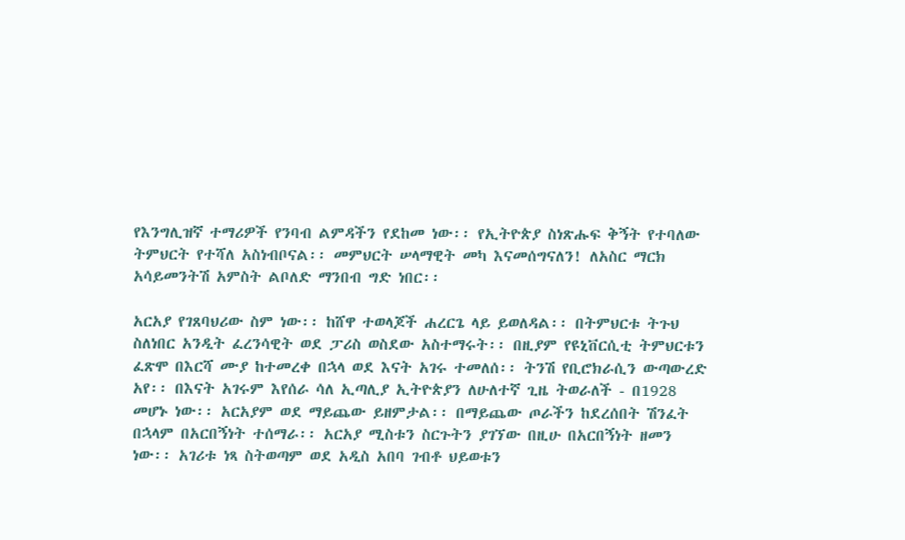የእንግሊዝኛ ተማሪዎች የንባብ ልምዳችን የደከመ ነው፡፡ የኢትዮጵያ ስነጽሑፍ ቅኝት የተባለው ትምህርት የተሻለ አስነብቦናል፡፡ መምህርት ሠላማዊት መካ እናመሰግናለን! ለአስር ማርክ አሳይመንትሽ አምስት ልቦለድ ማንበብ ግድ ነበር፡፡

አርአያ የገጸባህሪው ስም ነው፡፡ ከሸዋ ተወላጆች ሐረርጌ ላይ ይወለዳል፡፡ በትምህርቱ ትጉህ ስለነበር አንዲት ፈረንሳዊት ወደ ፓሪስ ወስደው አስተማሩት፡፡ በዚያም የዩኒቨርሲቲ ትምህርቱን ፈጽሞ በእርሻ ሙያ ከተመረቀ በኋላ ወደ እናት አገሩ ተመለሰ፡፡ ትንሽ የቢሮክራሲን ውጣውረድ አየ፡፡ በእናት አገሩም እየሰራ ሳለ ኢጣሊያ ኢትዮጵያን ለሁለተኛ ጊዜ ትወራለች - በ1928 መሆኑ ነው፡፡ አርአያም ወደ ማይጨው ይዘምታል፡፡ በማይጨው ጦራችን ከደረሰበት ሽንፈት በኋላም በአርበኝነት ተሰማራ፡፡ አርአያ ሚስቱን ስርጉትን ያገኘው በዚሁ በአርበኝነት ዘመን ነው፡፡ አገሪቱ ነጻ ስትወጣም ወደ አዲስ አበባ ገብቶ ህይወቱን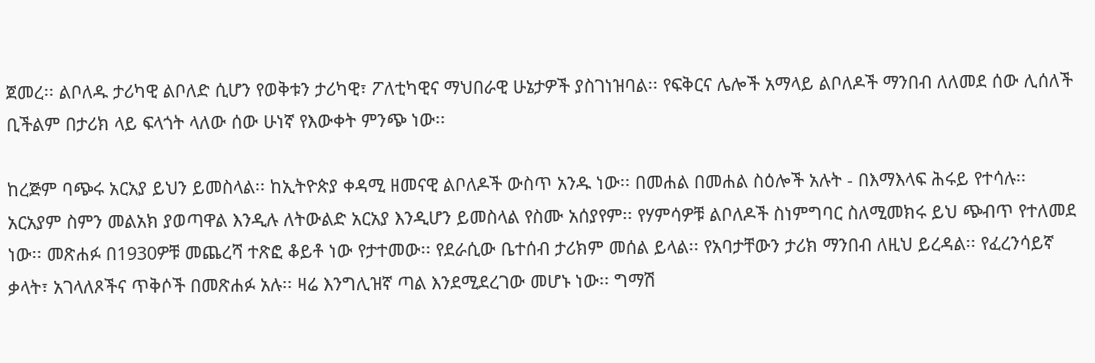ጀመረ፡፡ ልቦለዱ ታሪካዊ ልቦለድ ሲሆን የወቅቱን ታሪካዊ፣ ፖለቲካዊና ማህበራዊ ሁኔታዎች ያስገነዝባል፡፡ የፍቅርና ሌሎች አማላይ ልቦለዶች ማንበብ ለለመደ ሰው ሊሰለች ቢችልም በታሪክ ላይ ፍላጎት ላለው ሰው ሁነኛ የእውቀት ምንጭ ነው፡፡

ከረጅም ባጭሩ አርአያ ይህን ይመስላል፡፡ ከኢትዮጵያ ቀዳሚ ዘመናዊ ልቦለዶች ውስጥ አንዱ ነው፡፡ በመሐል በመሐል ስዕሎች አሉት - በእማእላፍ ሕሩይ የተሳሉ፡፡ አርአያም ስምን መልአክ ያወጣዋል እንዲሉ ለትውልድ አርአያ እንዲሆን ይመስላል የስሙ አሰያየም፡፡ የሃምሳዎቹ ልቦለዶች ስነምግባር ስለሚመክሩ ይህ ጭብጥ የተለመደ ነው፡፡ መጽሐፉ በ1930ዎቹ መጨረሻ ተጽፎ ቆይቶ ነው የታተመው፡፡ የደራሲው ቤተሰብ ታሪክም መሰል ይላል፡፡ የአባታቸውን ታሪክ ማንበብ ለዚህ ይረዳል፡፡ የፈረንሳይኛ ቃላት፣ አገላለጾችና ጥቅሶች በመጽሐፉ አሉ፡፡ ዛሬ እንግሊዝኛ ጣል እንደሚደረገው መሆኑ ነው፡፡ ግማሽ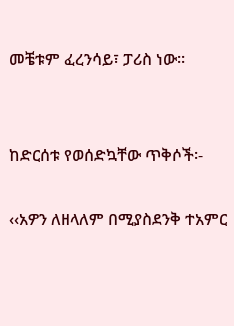መቼቱም ፈረንሳይ፣ ፓሪስ ነው፡፡


ከድርሰቱ የወሰድኳቸው ጥቅሶች፡-

‹‹አዎን ለዘላለም በሚያስደንቅ ተአምር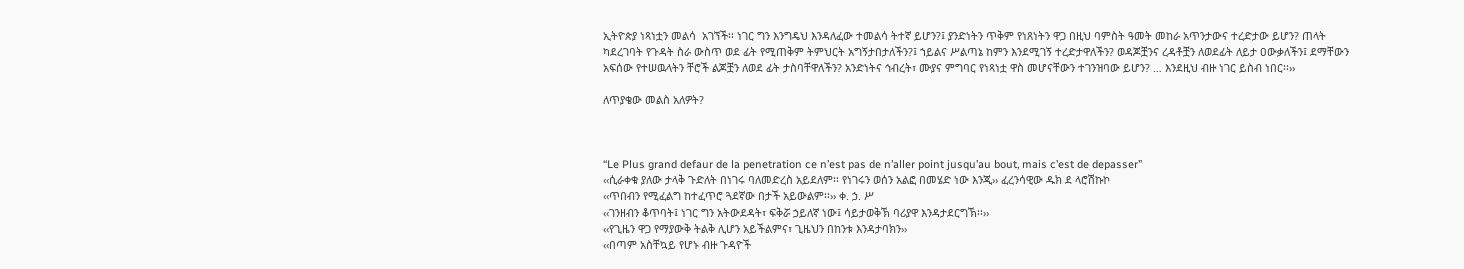ኢትዮጵያ ነጻነቷን መልሳ  አገኘች፡፡ ነገር ግን እንግዴህ እንዳለፈው ተመልሳ ትተኛ ይሆን?፤ ያንድነትን ጥቅም የነጸነትን ዋጋ በዚህ ባምስት ዓመት መከራ አጥንታውና ተረድታው ይሆን? ጠላት ካደረገባት የጉዳት ስራ ውስጥ ወደ ፊት የሚጠቅም ትምህርት አግኝታበታለችን?፤ ኀይልና ሥልጣኔ ከምን እንደሚገኝ ተረድታዋለችን? ወዳጆቿንና ረዳቶቿን ለወደፊት ለይታ ዐውቃለችን፤ ደማቸውን አፍሰው የተሠዉላትን ቸሮች ልጆቿን ለወደ ፊት ታስባቸዋለችን? አንድነትና ኅብረት፣ ሙያና ምግባር የነጻነቷ ዋስ መሆናቸውን ተገንዝባው ይሆን? … እንደዚህ ብዙ ነገር ይስብ ነበር፡፡››

ለጥያቄው መልስ አለዎት?



“Le Plus grand defaur de la penetration ce n’est pas de n’aller point jusqu’au bout, mais c’est de depasser”
‹‹ሲራቀቁ ያለው ታላቅ ጉድለት በነገሩ ባለመድረስ አይደለም፡፡ የነገሩን ወሰን አልፎ በመሄድ ነው እንጂ›› ፈረንሳዊው ዱክ ደ ላሮሽኩኮ
‹‹ጥበብን የሚፈልግ ከተፈጥሮ ጓደኛው በታች አይውልም፡፡›› ቀ. ኃ. ሥ
‹‹ገንዘብን ቆጥባት፤ ነገር ግን አትውደዳት፣ ፍቅሯ ኃይለኛ ነው፤ ሳይታወቅኽ ባሪያዋ እንዳታደርግኽ፡፡››
‹‹የጊዜን ዋጋ የማያውቅ ትልቅ ሊሆን አይችልምና፣ ጊዜህን በከንቱ እንዳታባክን››
‹‹በጣም አስቸኳይ የሆኑ ብዙ ጉዳዮች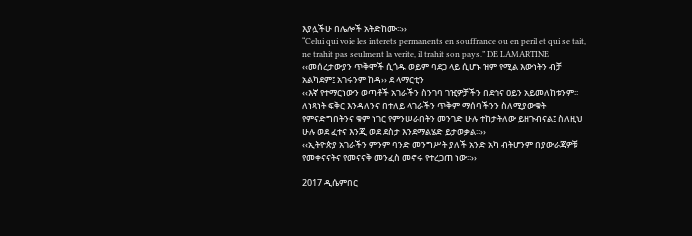እያሏችሁ በሌሎች አትድከሙ፡፡››
“Celui qui voie les interets permanents en souffrance ou en peril et qui se tait, ne trahit pas seulment la verite, il trahit son pays.” DE LAMARTINE
‹‹መሰረታውያን ጥቅሞች ሲጎዱ ወይም ባደጋ ላይ ሲሆኑ ዝም የሚል እውነትን ብቻ አልካደም፤ አገሩንም ከዳ›› ደ ላማርቲን
‹‹እኛ የተማርነውን ወጣቶች አገራችን ስንገባ ገዢዎቻችን በደኅና ዐይን አይመለከቱንም፡፡ ለነጻነት ፍቅር እንዳለንና በተለይ ላገራችን ጥቅም ማሰባችንን ስለሚያውቁት የምናድግበትንና ቁም ነገር የምንሠራበትን መንገድ ሁሉ ተከታትለው ይዘጉብናል፤ ስለዚህ ሁሉ ወደ ፈተና እንጂ ወደ ደስታ እንደማልሄድ ይታወቃል፡፡››
‹‹ኢትዮጵያ አገራችን ምንም ባንድ መንግሥት ያለች አንድ አካ ብትሆንም በያውራጃዎቹ የመቀናናትና የመናናቅ መንፈስ መኖሩ የተረጋጠ ነው፡፡››

2017 ዲሴምበር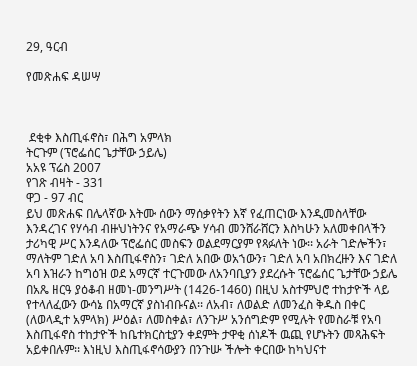29, ዓርብ

የመጽሐፍ ዳሠሣ



 ደቂቀ እስጢፋኖስ፣ በሕግ አምላክ
ትርጉም (ፕሮፌሰር ጌታቸው ኃይሌ)
አአዩ ፕሬስ 2007
የገጽ ብዛት - 331
ዋጋ - 97 ብር
ይህ መጽሐፍ በሌላኛው እትሙ ሰውን ማሰቃየትን እኛ የፈጠርነው እንዲመስላቸው እንዳረገና የሃሳብ ብዙህነትንና የአማራጭ ሃሳብ መንሸራሸርን እስካሁን አለመቀበላችን ታሪካዊ ሥር እንዳለው ፕሮፌሰር መስፍን ወልደማርያም የጻፉለት ነው፡፡ አራት ገድሎችን፣ ማለትም ገድለ አባ እስጢፋኖስን፣ ገድለ አበው ወአኀውን፣ ገድለ አባ አበክረዙን እና ገድለ አባ እዝራን ከግዕዝ ወደ አማርኛ ተርጉመው ለአንባቢያን ያደረሱት ፕሮፌሰር ጌታቸው ኃይሌ በአጼ ዘርዓ ያዕቆብ ዘመነ-መንግሥት (1426-1460) በዚህ አስተምህሮ ተከታዮች ላይ የተላለፈውን ውሳኔ በአማርኛ ያስነብቡናል፡፡ ለአብ፣ ለወልድ ለመንፈስ ቅዱስ በቀር (ለወላዲተ አምላክ) ሥዕል፣ ለመስቀል፣ ለንጉሥ አንሰግድም የሚሉት የመስራቹ የአባ እስጢፋኖስ ተከታዮች ከቤተክርስቲያን ቀደምት ታዋቂ ሰነዶች ዉጪ የሆኑትን መጻሕፍት አይቀበሉም፡፡ እነዚህ እስጢፋኖሳውያን በንጉሡ ችሎት ቀርበው ከካህናተ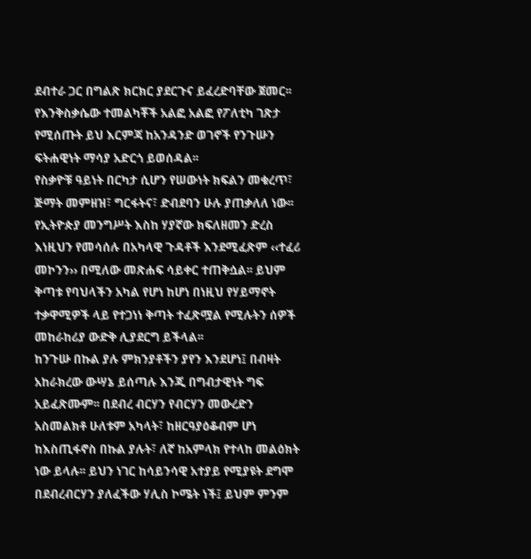ደብተራ ጋር በግልጽ ክርክር ያደርጉና ይፈረድባቸው ጀመር፡፡ የእንቅስቃሴው ተመልካቾች አልፎ አልፎ የፖለቲካ ገጽታ የሚሰጡት ይህ እርምጃ ከአንዳንድ ወገኖች የንጉሡን ፍትሐዊነት ማሳያ አድርጎ ይወሰዳል፡፡
የስቃዮቹ ዓይነት በርካታ ሲሆን የሠውነት ክፍልን መቁረጥ፣ ጅማት መምዘዝ፣ ግርፋትና፣ ድብደባን ሁሉ ያጠቃለለ ነው፡፡ የኢትዮጵያ መንግሥት እስከ ሃያኛው ክፍለዘመን ድረስ እነዚህን የመሳሰሉ በአካላዊ ጉዳቶች እንደሚፈጽም ‹‹ተፈሪ መኮንን›› በሚለው መጽሐፍ ሳይቀር ተጠቅሷል፡፡ ይህም ቅጣቱ የባህላችን አካል የሆነ ከሆነ በነዚህ የሃይማኖት ተቃዋሚዎች ላይ የተጋነነ ቅጣት ተፈጽሟል የሚሉትን ሰዎች መከራከሪያ ውድቅ ሊያደርግ ይችላል፡፡
ከንጉሡ በኩል ያሉ ምክንያቶችን ያየን እንደሆነ፤ በብዛት አከራክረው ውሣኔ ይሰጣሉ እንጂ በግብታዊነት ግፍ አይፈጽሙም፡፡ በደብረ ብርሃን የብርሃን መውረድን አስመልክቶ ሁለቱም አካላት፣ ከዘርዓያዕቆብም ሆነ ከእስጢፋኖስ በኩል ያሉት፣ ለኛ ከአምላክ የተላከ መልዕክት ነው ይላሉ፡፡ ይህን ነገር ከሳይንሳዊ አተያይ የሚያዩት ደግሞ በደብረብርሃን ያለፈችው ሃሊስ ኮሜት ነች፤ ይህም ምንም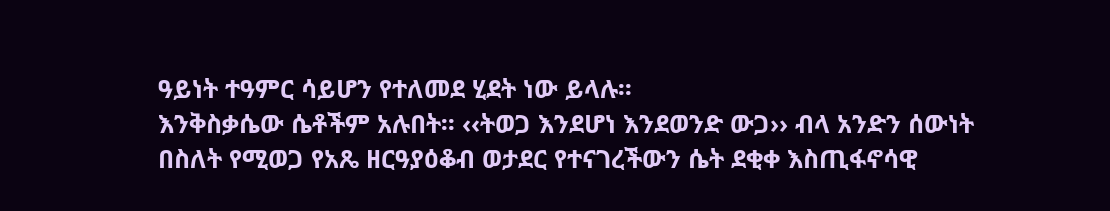ዓይነት ተዓምር ሳይሆን የተለመደ ሂደት ነው ይላሉ፡፡
እንቅስቃሴው ሴቶችም አሉበት፡፡ ‹‹ትወጋ እንደሆነ እንደወንድ ውጋ›› ብላ አንድን ሰውነት በስለት የሚወጋ የአጼ ዘርዓያዕቆብ ወታደር የተናገረችውን ሴት ደቂቀ እስጢፋኖሳዊ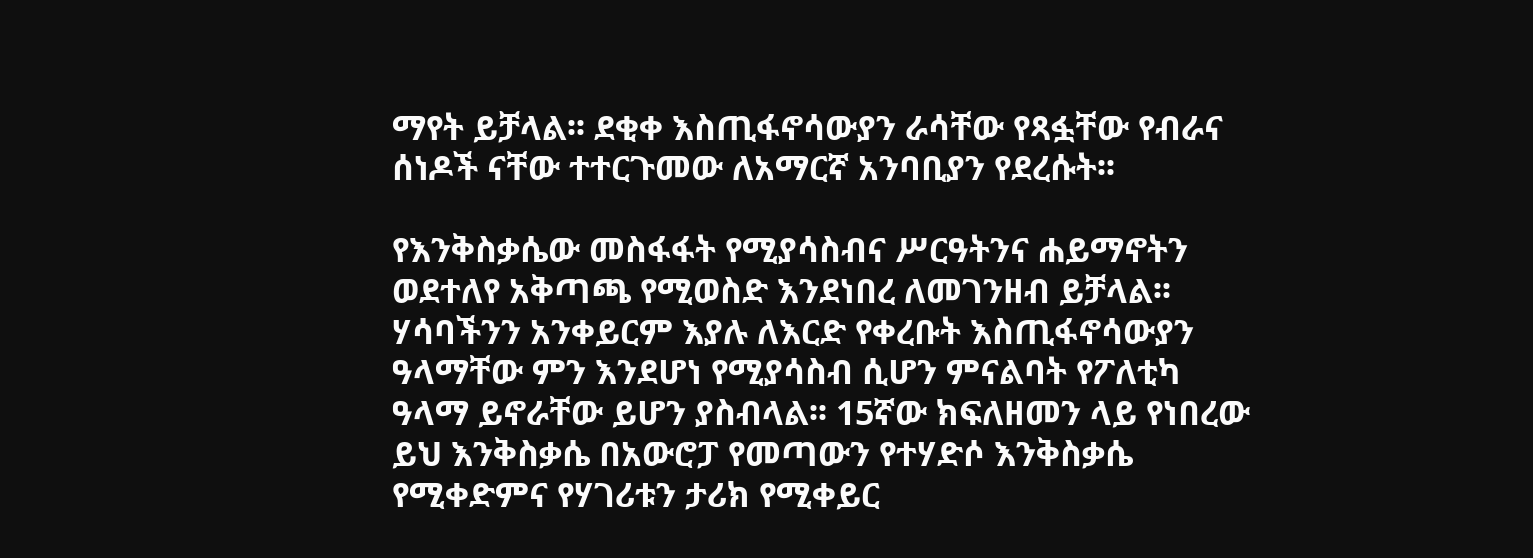ማየት ይቻላል፡፡ ደቂቀ እስጢፋኖሳውያን ራሳቸው የጻፏቸው የብራና ሰነዶች ናቸው ተተርጉመው ለአማርኛ አንባቢያን የደረሱት፡፡

የእንቅስቃሴው መስፋፋት የሚያሳስብና ሥርዓትንና ሐይማኖትን ወደተለየ አቅጣጫ የሚወስድ እንደነበረ ለመገንዘብ ይቻላል፡፡ ሃሳባችንን አንቀይርም እያሉ ለእርድ የቀረቡት እስጢፋኖሳውያን ዓላማቸው ምን እንደሆነ የሚያሳስብ ሲሆን ምናልባት የፖለቲካ ዓላማ ይኖራቸው ይሆን ያስብላል፡፡ 15ኛው ክፍለዘመን ላይ የነበረው ይህ እንቅስቃሴ በአውሮፓ የመጣውን የተሃድሶ እንቅስቃሴ የሚቀድምና የሃገሪቱን ታሪክ የሚቀይር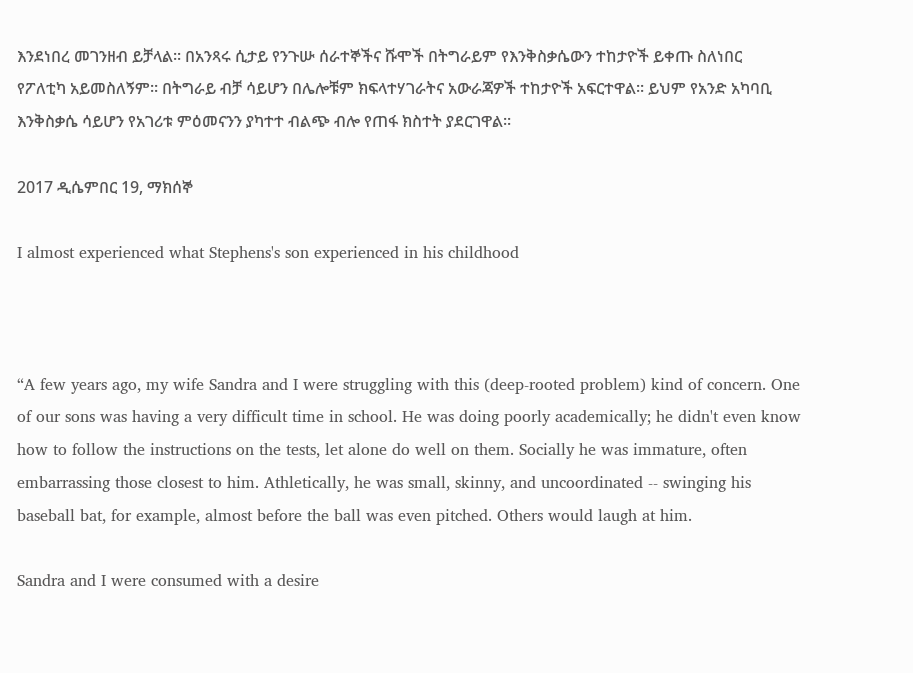እንደነበረ መገንዘብ ይቻላል፡፡ በአንጻሩ ሲታይ የንጉሡ ሰራተኞችና ሹሞች በትግራይም የእንቅስቃሴውን ተከታዮች ይቀጡ ስለነበር የፖለቲካ አይመስለኝም፡፡ በትግራይ ብቻ ሳይሆን በሌሎቹም ክፍላተሃገራትና አውራጃዎች ተከታዮች አፍርተዋል፡፡ ይህም የአንድ አካባቢ እንቅስቃሴ ሳይሆን የአገሪቱ ምዕመናንን ያካተተ ብልጭ ብሎ የጠፋ ክስተት ያደርገዋል፡፡

2017 ዲሴምበር 19, ማክሰኞ

I almost experienced what Stephens's son experienced in his childhood



“A few years ago, my wife Sandra and I were struggling with this (deep-rooted problem) kind of concern. One of our sons was having a very difficult time in school. He was doing poorly academically; he didn't even know how to follow the instructions on the tests, let alone do well on them. Socially he was immature, often embarrassing those closest to him. Athletically, he was small, skinny, and uncoordinated -- swinging his baseball bat, for example, almost before the ball was even pitched. Others would laugh at him.

Sandra and I were consumed with a desire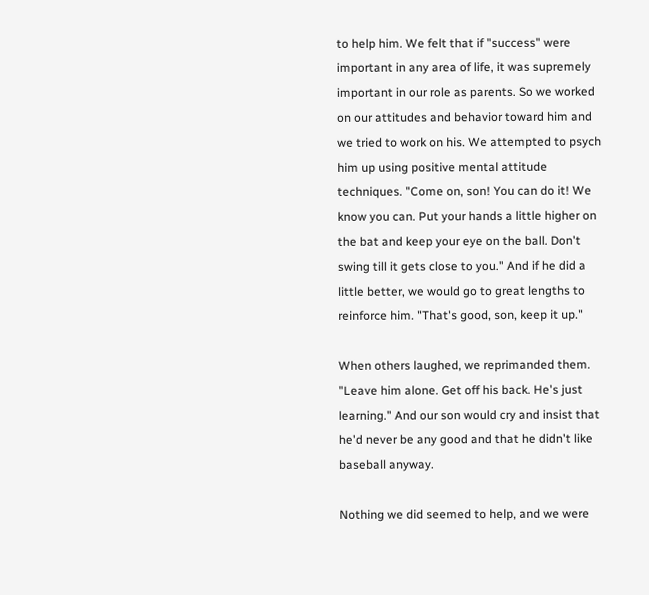to help him. We felt that if "success" were important in any area of life, it was supremely important in our role as parents. So we worked on our attitudes and behavior toward him and we tried to work on his. We attempted to psych him up using positive mental attitude techniques. "Come on, son! You can do it! We know you can. Put your hands a little higher on the bat and keep your eye on the ball. Don't swing till it gets close to you." And if he did a little better, we would go to great lengths to reinforce him. "That's good, son, keep it up."

When others laughed, we reprimanded them. "Leave him alone. Get off his back. He's just learning." And our son would cry and insist that he'd never be any good and that he didn't like baseball anyway.

Nothing we did seemed to help, and we were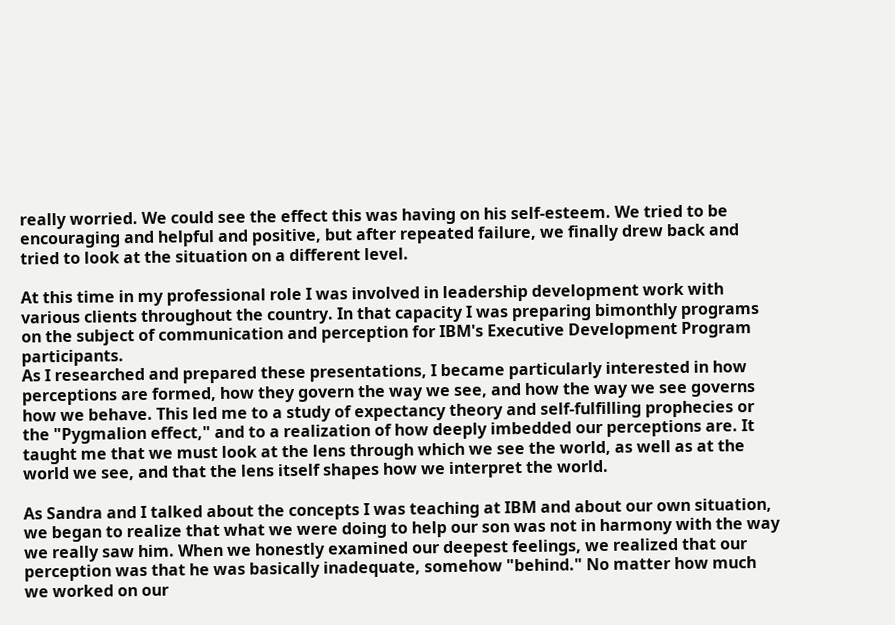really worried. We could see the effect this was having on his self-esteem. We tried to be encouraging and helpful and positive, but after repeated failure, we finally drew back and tried to look at the situation on a different level.

At this time in my professional role I was involved in leadership development work with various clients throughout the country. In that capacity I was preparing bimonthly programs on the subject of communication and perception for IBM's Executive Development Program participants.
As I researched and prepared these presentations, I became particularly interested in how perceptions are formed, how they govern the way we see, and how the way we see governs how we behave. This led me to a study of expectancy theory and self-fulfilling prophecies or the "Pygmalion effect," and to a realization of how deeply imbedded our perceptions are. It taught me that we must look at the lens through which we see the world, as well as at the world we see, and that the lens itself shapes how we interpret the world.

As Sandra and I talked about the concepts I was teaching at IBM and about our own situation, we began to realize that what we were doing to help our son was not in harmony with the way we really saw him. When we honestly examined our deepest feelings, we realized that our perception was that he was basically inadequate, somehow "behind." No matter how much we worked on our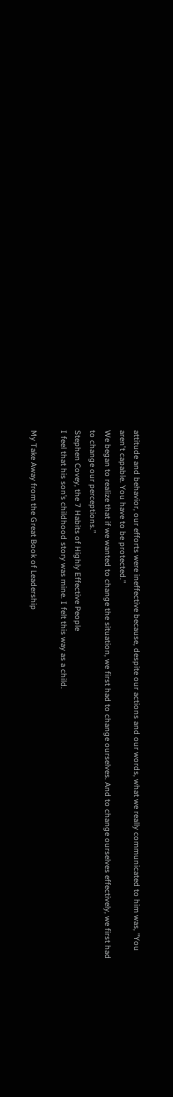attitude and behavior, our efforts were ineffective because, despite our actions and our words, what we really communicated to him was, "You aren't capable. You have to be protected."
We began to realize that if we wanted to change the situation, we first had to change ourselves. And to change ourselves effectively, we first had to change our perceptions.”
Stephen Covey, the 7 Habits of Highly Effective People
I feel that his son’s childhood story was mine. I felt this way as a child.

My Take Away from the Great Book of Leadership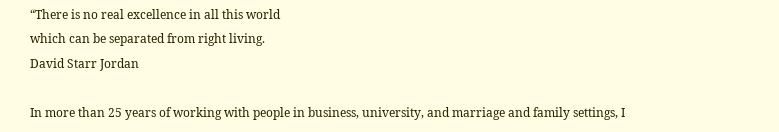“There is no real excellence in all this world
which can be separated from right living.
David Starr Jordan

In more than 25 years of working with people in business, university, and marriage and family settings, I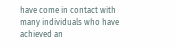have come in contact with many individuals who have achieved an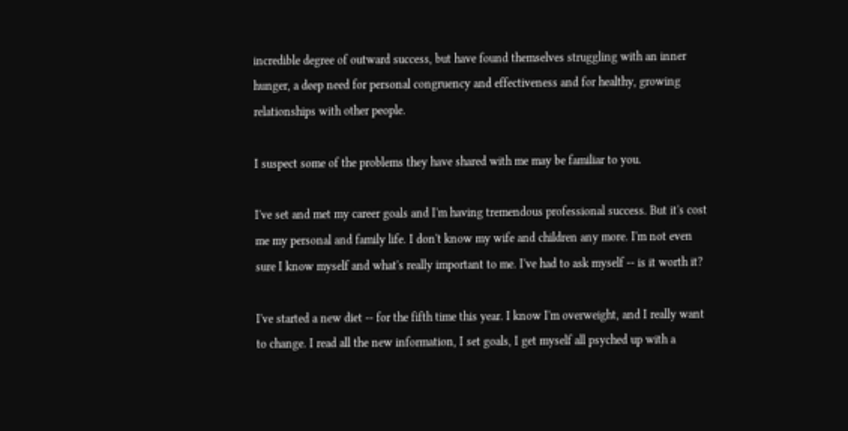incredible degree of outward success, but have found themselves struggling with an inner hunger, a deep need for personal congruency and effectiveness and for healthy, growing relationships with other people.

I suspect some of the problems they have shared with me may be familiar to you.

I've set and met my career goals and I'm having tremendous professional success. But it's cost me my personal and family life. I don't know my wife and children any more. I'm not even sure I know myself and what's really important to me. I've had to ask myself -- is it worth it?

I've started a new diet -- for the fifth time this year. I know I'm overweight, and I really want to change. I read all the new information, I set goals, I get myself all psyched up with a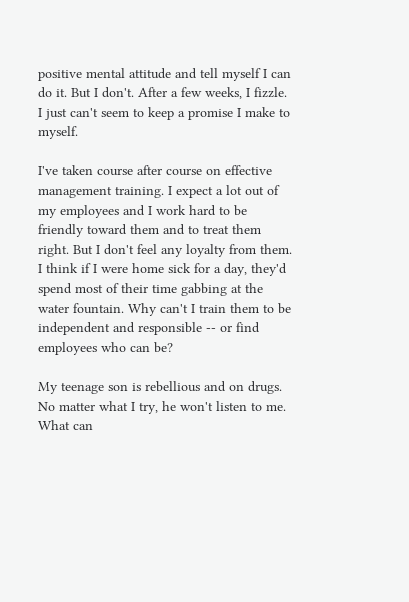positive mental attitude and tell myself I can do it. But I don't. After a few weeks, I fizzle. I just can't seem to keep a promise I make to myself.

I've taken course after course on effective management training. I expect a lot out of my employees and I work hard to be friendly toward them and to treat them right. But I don't feel any loyalty from them. I think if I were home sick for a day, they'd spend most of their time gabbing at the water fountain. Why can't I train them to be independent and responsible -- or find employees who can be?

My teenage son is rebellious and on drugs. No matter what I try, he won't listen to me. What can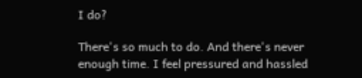I do?

There's so much to do. And there's never enough time. I feel pressured and hassled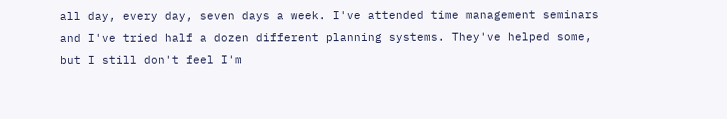all day, every day, seven days a week. I've attended time management seminars and I've tried half a dozen different planning systems. They've helped some, but I still don't feel I'm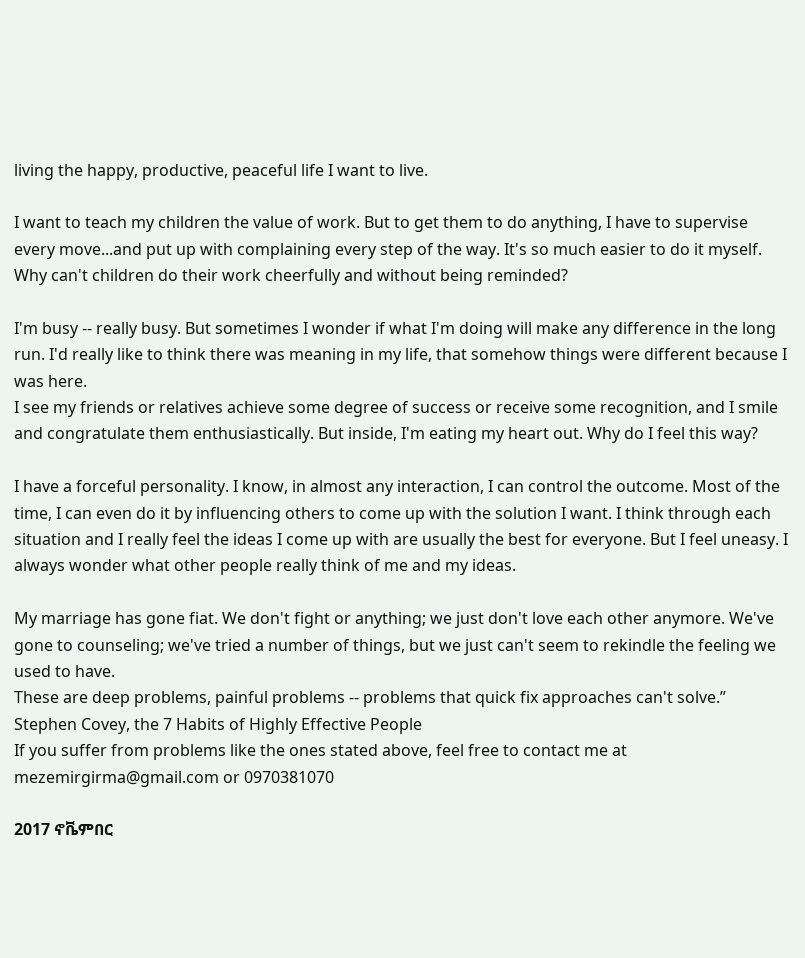living the happy, productive, peaceful life I want to live.

I want to teach my children the value of work. But to get them to do anything, I have to supervise every move...and put up with complaining every step of the way. It's so much easier to do it myself. Why can't children do their work cheerfully and without being reminded?

I'm busy -- really busy. But sometimes I wonder if what I'm doing will make any difference in the long run. I'd really like to think there was meaning in my life, that somehow things were different because I was here.
I see my friends or relatives achieve some degree of success or receive some recognition, and I smile and congratulate them enthusiastically. But inside, I'm eating my heart out. Why do I feel this way?

I have a forceful personality. I know, in almost any interaction, I can control the outcome. Most of the time, I can even do it by influencing others to come up with the solution I want. I think through each situation and I really feel the ideas I come up with are usually the best for everyone. But I feel uneasy. I always wonder what other people really think of me and my ideas.

My marriage has gone fiat. We don't fight or anything; we just don't love each other anymore. We've gone to counseling; we've tried a number of things, but we just can't seem to rekindle the feeling we used to have.
These are deep problems, painful problems -- problems that quick fix approaches can't solve.” Stephen Covey, the 7 Habits of Highly Effective People
If you suffer from problems like the ones stated above, feel free to contact me at mezemirgirma@gmail.com or 0970381070

2017 ኖቬምበር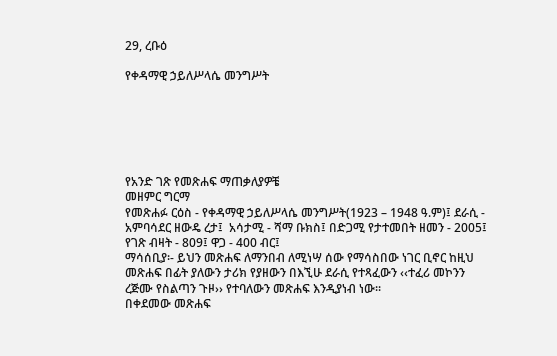29, ረቡዕ

የቀዳማዊ ኃይለሥላሴ መንግሥት






የአንድ ገጽ የመጽሐፍ ማጠቃለያዎቼ
መዘምር ግርማ
የመጽሐፉ ርዕስ - የቀዳማዊ ኃይለሥላሴ መንግሥት(1923 – 1948 ዓ.ም)፤ ደራሲ - አምባሳደር ዘውዴ ረታ፤  አሳታሚ - ሻማ ቡክስ፤ በድጋሚ የታተመበት ዘመን - 2005፤ የገጽ ብዛት - 809፤ ዋጋ - 400 ብር፤
ማሳሰቢያ፡- ይህን መጽሐፍ ለማንበብ ለሚነሣ ሰው የማሳስበው ነገር ቢኖር ከዚህ መጽሐፍ በፊት ያለውን ታሪክ የያዘውን በእኚሁ ደራሲ የተጻፈውን ‹‹ተፈሪ መኮንን ረጅሙ የስልጣን ጉዞ›› የተባለውን መጽሐፍ እንዲያነብ ነው፡፡
በቀደመው መጽሐፍ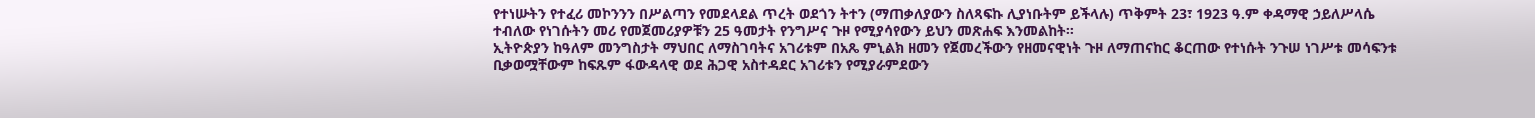የተነሡትን የተፈሪ መኮንንን በሥልጣን የመደላደል ጥረት ወደጎን ትተን (ማጠቃለያውን ስለጻፍኩ ሊያነቡትም ይችላሉ) ጥቅምት 23፣ 1923 ዓ.ም ቀዳማዊ ኃይለሥላሴ ተብለው የነገሱትን መሪ የመጀመሪያዎቹን 25 ዓመታት የንግሥና ጉዞ የሚያሳየውን ይህን መጽሐፍ እንመልከት፡፡
ኢትዮጵያን ከዓለም መንግስታት ማህበር ለማስገባትና አገሪቱም በአጼ ምኒልክ ዘመን የጀመረችውን የዘመናዊነት ጉዞ ለማጠናከር ቆርጠው የተነሱት ንጉሠ ነገሥቱ መሳፍንቱ ቢቃወሟቸውም ከፍጹም ፋውዳላዊ ወደ ሕጋዊ አስተዳደር አገሪቱን የሚያራምደውን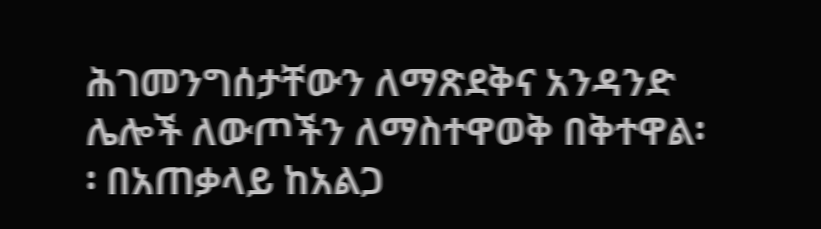ሕገመንግሰታቸውን ለማጽደቅና አንዳንድ ሌሎች ለውጦችን ለማስተዋወቅ በቅተዋል፡፡ በአጠቃላይ ከአልጋ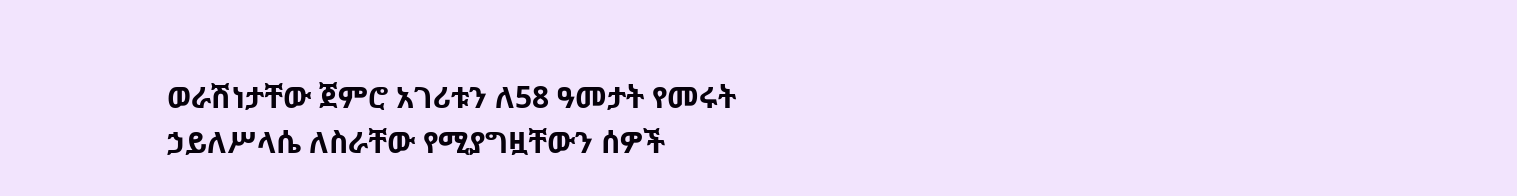ወራሽነታቸው ጀምሮ አገሪቱን ለ58 ዓመታት የመሩት ኃይለሥላሴ ለስራቸው የሚያግዟቸውን ሰዎች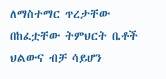ለማስተማር ጥረታቸው በከፈቷቸው ትምህርት ቤቶች ህልውና ብቻ ሳይሆን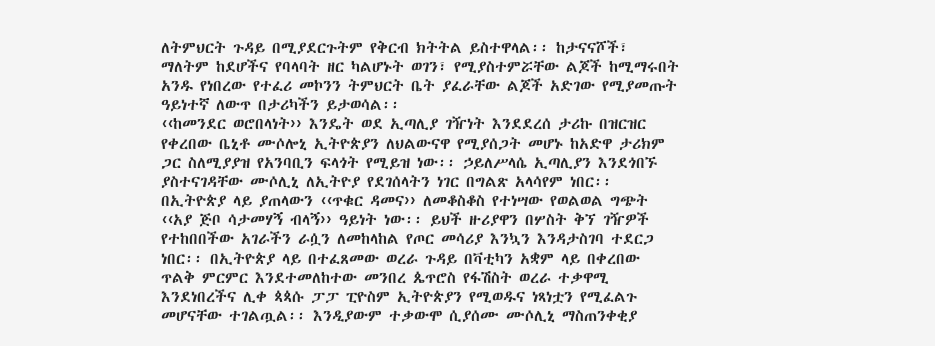ለትምህርት ጉዳይ በሚያደርጉትም የቅርብ ክትትል ይስተዋላል፡፡ ከታናናሾች፣ ማለትም ከደሆችና የባላባት ዘር ካልሆኑት ወገን፣ የሚያስተምሯቸው ልጆች ከሚማሩበት አንዱ የነበረው የተፈሪ መኮንን ትምህርት ቤት ያፈራቸው ልጆች አድገው የሚያመጡት ዓይነተኛ ለውጥ በታሪካችን ይታወሳል፡፡
‹‹ከመንደር ወሮበላነት›› እንዴት ወደ ኢጣሊያ ገዥነት እንደደረሰ ታሪኩ በዝርዝር የቀረበው ቤኒቶ ሙሶሎኒ ኢትዮጵያን ለህልውናዋ የሚያሰጋት መሆኑ ከአድዋ ታሪክም ጋር ስለሚያያዝ የአንባቢን ፍላጎት የሚይዝ ነው፡፡ ኃይለሥላሴ ኢጣሊያን እንደጎበኙ ያስተናገዳቸው ሙሶሊኒ ለኢትዮያ የደገሰላትን ነገር በግልጽ አላሳየም ነበር፡፡
በኢትዮጵያ ላይ ያጠላውን ‹‹ጥቁር ዳመና›› ለመቆስቆስ የተነሣው የወልወል ግጭት ‹‹አያ ጅቦ ሳታመሃኝ ብላኝ›› ዓይነት ነው፡፡ ይህች ዙሪያዋን በሦስት ቅኘ ገዥዎች የተከበበችው አገራችን ራሷን ለመከላከል የጦር መሳሪያ እንኳን እንዳታስገባ ተደርጋ ነበር፡፡ በኢትዮጵያ ላይ በተፈጸመው ወረራ ጉዳይ በቫቲካን አቋም ላይ በቀረበው ጥልቅ ምርምር እንደተመለከተው መንበረ ጴጥሮስ የፋሽስት ወረራ ተቃዋሚ እንደነበረችና ሊቀ ጳጳሱ ፓፓ ፒዮስም ኢትዮጵያን የሚወዱና ነጻነቷን የሚፈልጉ መሆናቸው ተገልጧል፡፡ እንዲያውም ተቃውሞ ሲያሰሙ ሙሶሊኒ ማስጠንቀቂያ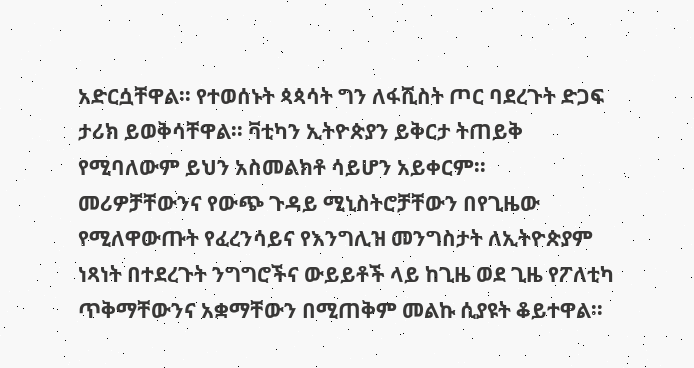አድርሷቸዋል፡፡ የተወሰኑት ጳጳሳት ግን ለፋሺስት ጦር ባደረጉት ድጋፍ ታሪክ ይወቅሳቸዋል፡፡ ቫቲካን ኢትዮጵያን ይቅርታ ትጠይቅ የሚባለውም ይህን አስመልክቶ ሳይሆን አይቀርም፡፡
መሪዎቻቸውንና የውጭ ጉዳይ ሚኒስትሮቻቸውን በየጊዜው የሚለዋውጡት የፈረንሳይና የእንግሊዝ መንግስታት ለኢትዮጵያም ነጻነት በተደረጉት ንግግሮችና ውይይቶች ላይ ከጊዜ ወደ ጊዜ የፖለቲካ ጥቅማቸውንና አቋማቸውን በሚጠቅም መልኩ ሲያዩት ቆይተዋል፡፡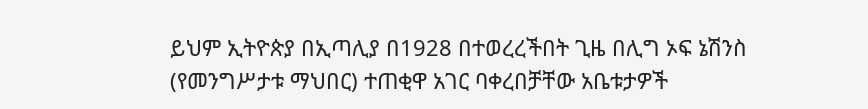ይህም ኢትዮጵያ በኢጣሊያ በ1928 በተወረረችበት ጊዜ በሊግ ኦፍ ኔሽንስ (የመንግሥታቱ ማህበር) ተጠቂዋ አገር ባቀረበቻቸው አቤቱታዎች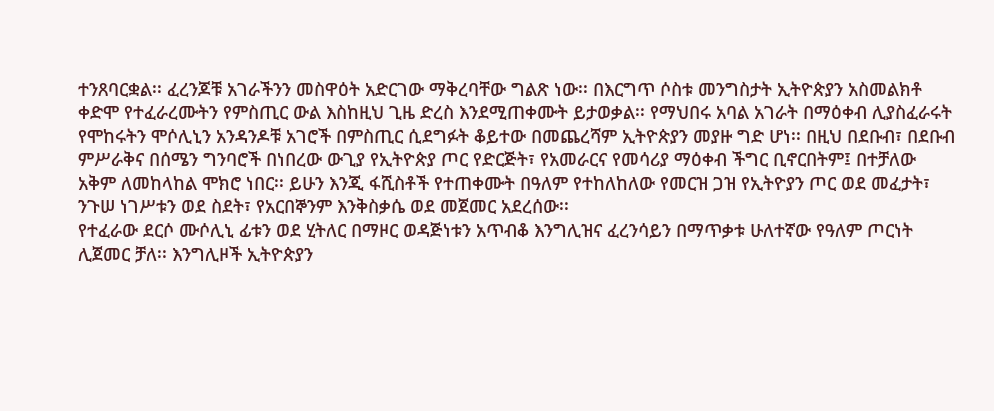ተንጸባርቋል፡፡ ፈረንጆቹ አገራችንን መስዋዕት አድርገው ማቅረባቸው ግልጽ ነው፡፡ በእርግጥ ሶስቱ መንግስታት ኢትዮጵያን አስመልክቶ ቀድሞ የተፈራረሙትን የምስጢር ውል እስከዚህ ጊዜ ድረስ እንደሚጠቀሙት ይታወቃል፡፡ የማህበሩ አባል አገራት በማዕቀብ ሊያስፈራሩት የሞከሩትን ሞሶሊኒን አንዳንዶቹ አገሮች በምስጢር ሲደግፉት ቆይተው በመጨረሻም ኢትዮጵያን መያዙ ግድ ሆነ፡፡ በዚህ በደቡብ፣ በደቡብ ምሥራቅና በሰሜን ግንባሮች በነበረው ውጊያ የኢትዮጵያ ጦር የድርጅት፣ የአመራርና የመሳሪያ ማዕቀብ ችግር ቢኖርበትም፤ በተቻለው አቅም ለመከላከል ሞክሮ ነበር፡፡ ይሁን እንጂ ፋሺስቶች የተጠቀሙት በዓለም የተከለከለው የመርዝ ጋዝ የኢትዮያን ጦር ወደ መፈታት፣ ንጉሠ ነገሥቱን ወደ ስደት፣ የአርበኞንም እንቅስቃሴ ወደ መጀመር አደረሰው፡፡
የተፈራው ደርሶ ሙሶሊኒ ፊቱን ወደ ሂትለር በማዞር ወዳጅነቱን አጥብቆ እንግሊዝና ፈረንሳይን በማጥቃቱ ሁለተኛው የዓለም ጦርነት ሊጀመር ቻለ፡፡ እንግሊዞች ኢትዮጵያን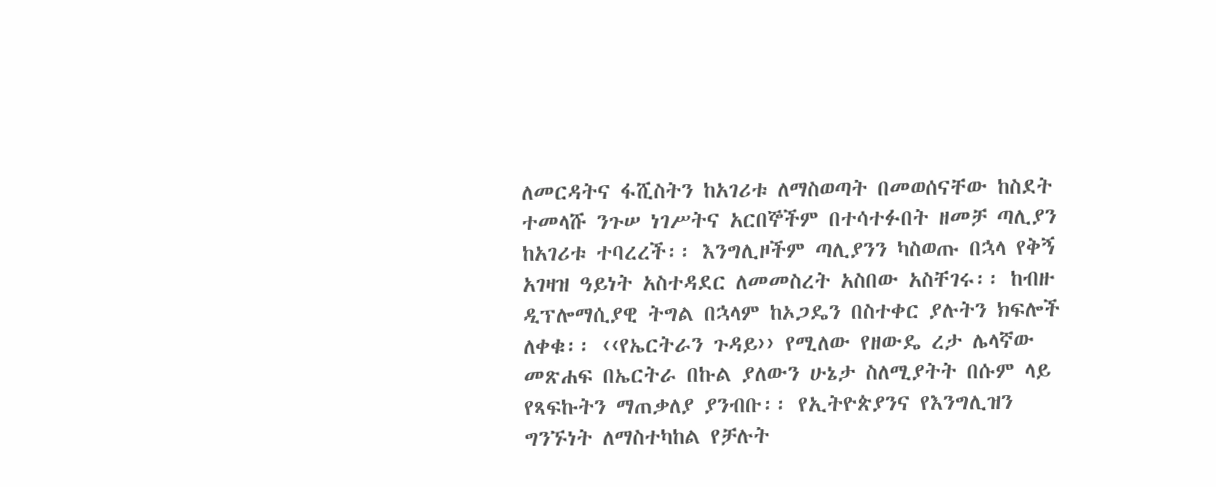ለመርዳትና ፋሺስትን ከአገሪቱ ለማስወጣት በመወሰናቸው ከስደት ተመላሹ ንጉሠ ነገሥትና አርበኞችም በተሳተፉበት ዘመቻ ጣሊያን ከአገሪቱ ተባረረች፡፡ እንግሊዞችም ጣሊያንን ካስወጡ በኋላ የቅኝ አገዛዝ ዓይነት አስተዳደር ለመመስረት አስበው አስቸገሩ፡፡ ከብዙ ዲፕሎማሲያዊ ትግል በኋላም ከኦጋዴን በስተቀር ያሉትን ክፍሎች ለቀቁ፡፡ ‹‹የኤርትራን ጉዳይ›› የሚለው የዘውዴ ረታ ሌላኛው መጽሐፍ በኤርትራ በኩል ያለውን ሁኔታ ስለሚያትት በሱም ላይ የጻፍኩትን ማጠቃለያ ያንብቡ፡፡ የኢትዮጵያንና የእንግሊዝን ግንኙነት ለማስተካከል የቻሉት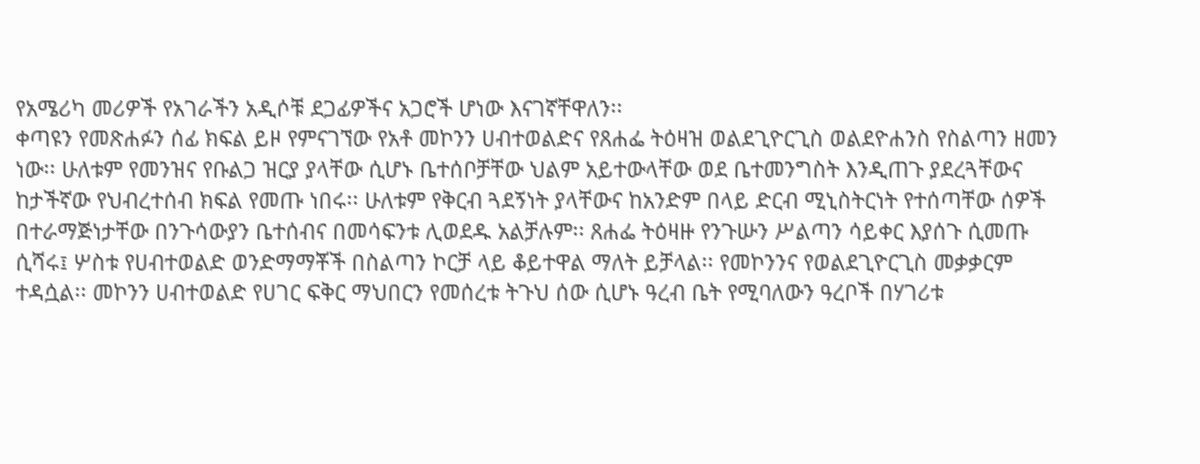የአሜሪካ መሪዎች የአገራችን አዲሶቹ ደጋፊዎችና አጋሮች ሆነው እናገኛቸዋለን፡፡
ቀጣዩን የመጽሐፉን ሰፊ ክፍል ይዞ የምናገኘው የአቶ መኮንን ሀብተወልድና የጸሐፌ ትዕዛዝ ወልደጊዮርጊስ ወልደዮሐንስ የስልጣን ዘመን ነው፡፡ ሁለቱም የመንዝና የቡልጋ ዝርያ ያላቸው ሲሆኑ ቤተሰቦቻቸው ህልም አይተውላቸው ወደ ቤተመንግስት እንዲጠጉ ያደረጓቸውና ከታችኛው የህብረተሰብ ክፍል የመጡ ነበሩ፡፡ ሁለቱም የቅርብ ጓደኝነት ያላቸውና ከአንድም በላይ ድርብ ሚኒስትርነት የተሰጣቸው ሰዎች በተራማጅነታቸው በንጉሳውያን ቤተሰብና በመሳፍንቱ ሊወደዱ አልቻሉም፡፡ ጸሐፌ ትዕዛዙ የንጉሡን ሥልጣን ሳይቀር እያሰጉ ሲመጡ ሲሻሩ፤ ሦስቱ የሀብተወልድ ወንድማማቾች በስልጣን ኮርቻ ላይ ቆይተዋል ማለት ይቻላል፡፡ የመኮንንና የወልደጊዮርጊስ መቃቃርም ተዳሷል፡፡ መኮንን ሀብተወልድ የሀገር ፍቅር ማህበርን የመሰረቱ ትጉህ ሰው ሲሆኑ ዓረብ ቤት የሚባለውን ዓረቦች በሃገሪቱ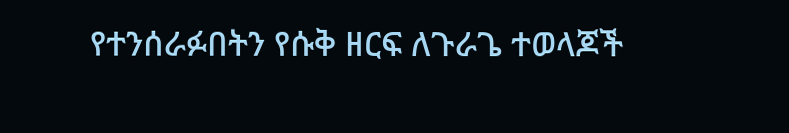የተንሰራፉበትን የሱቅ ዘርፍ ለጉራጌ ተወላጆች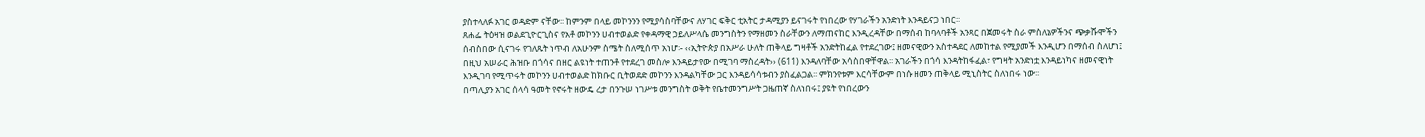ያስተላለፉ አገር ወዳድም ናቸው፡፡ ከምንም በላይ መኮንንን የሚያሳስባቸውና ለሃገር ፍቅር ቲአትር ታዳሚያን ይናገሩት የነበረው የሃገራችን አንድነት እንዳይናጋ ነበር፡፡
ጸሐፌ ትዕዛዝ ወልደጊዮርጊስና የአቶ መኮንን ሀብተወልድ የቀዳማዊ ኃይለሥላሴ መንግስትን የማዘመን ስራቸውን ለማጠናከር እንዲረዳቸው በማሰብ ከባላባቶች አንጻር በጀመሩት ስራ ምስለኔዎችንና ጭቃሹሞችን ሰብስበው ሲናገሩ የገለጹት ነጥብ ለአሁንም ስሜት ስለሚሰጥ አነሆ፡- ‹‹ኢትዮጵያ በአሥራ ሁለት ጠቅላይ ግዛቶች አንድትከፈል የተደረገው፤ ዘመናዊውን አስተዳደር ለመከተል የሚያመች እንዲሆን በማሰብ ስለሆነ፤ በዚህ አሠራር ሕዝቡ በጎሳና በዘር ልዩነት ተጠንቶ የተደረገ መስሎ እንዳይታየው በሚገባ ማስረዳት›› (611) እንዳለባቸው አሳስበዋቸዋል፡፡ አገራችን በጎሳ እንዳትከፋፈል፣ የግዛት አንድነቷ እንዳይነካና ዘመናዊነት እንዲገባ የሚጥሩት መኮንን ሀብተወልድ ከክቡር ቢትወደድ መኮንን እንዳልካቸው ጋር እንዳይሳሳቱብን ያስፈልጋል፡፡ ምክንየቱም እርሳቸውም በነሱ ዘመን ጠቅላይ ሚኒስትር ስለነበሩ ነው፡፡
በጣሊያን አገር ሰላሳ ዓመት የኖሩት ዘውዴ ረታ በንጉሠ ነገሥቱ መንግስት ወቅት የቤተመንግሥት ጋዜጠኛ ስለነበሩ፤ ያዩት የነበረውን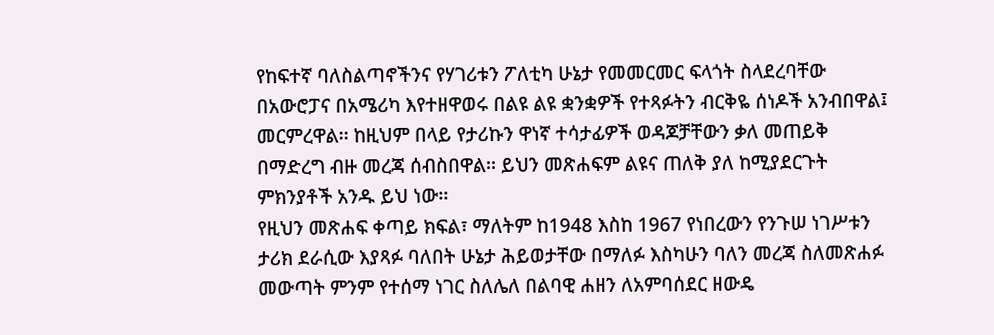የከፍተኛ ባለስልጣኖችንና የሃገሪቱን ፖለቲካ ሁኔታ የመመርመር ፍላጎት ስላደረባቸው በአውሮፓና በአሜሪካ እየተዘዋወሩ በልዩ ልዩ ቋንቋዎች የተጻፉትን ብርቅዬ ሰነዶች አንብበዋል፤ መርምረዋል፡፡ ከዚህም በላይ የታሪኩን ዋነኛ ተሳታፊዎች ወዳጆቻቸውን ቃለ መጠይቅ በማድረግ ብዙ መረጃ ሰብስበዋል፡፡ ይህን መጽሐፍም ልዩና ጠለቅ ያለ ከሚያደርጉት ምክንያቶች አንዱ ይህ ነው፡፡
የዚህን መጽሐፍ ቀጣይ ክፍል፣ ማለትም ከ1948 እስከ 1967 የነበረውን የንጉሠ ነገሥቱን ታሪክ ደራሲው እያጻፉ ባለበት ሁኔታ ሕይወታቸው በማለፉ እስካሁን ባለን መረጃ ስለመጽሐፉ መውጣት ምንም የተሰማ ነገር ስለሌለ በልባዊ ሐዘን ለአምባሰደር ዘውዴ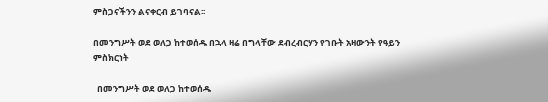ምስጋናችንን ልናቀርብ ይገባናል፡፡

በመንግሥት ወደ ወለጋ ከተወሰዱ በኋላ ዛሬ በግላቸው ደብረብርሃን የገቡት አዛውንት የዓይን ምስክርነት

  በመንግሥት ወደ ወለጋ ከተወሰዱ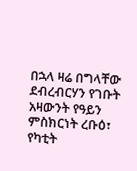በኋላ ዛሬ በግላቸው ደብረብርሃን የገቡት አዛውንት የዓይን ምስክርነት ረቡዕ፣ የካቲት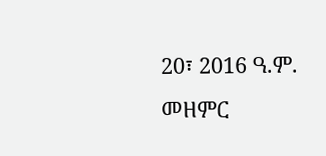20፣ 2016 ዓ.ም. መዘምር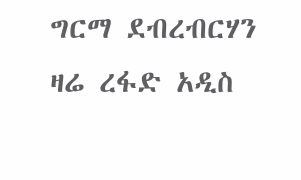ግርማ ደብረብርሃን   ዛሬ ረፋድ አዲስ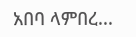አበባ ላምበረ...